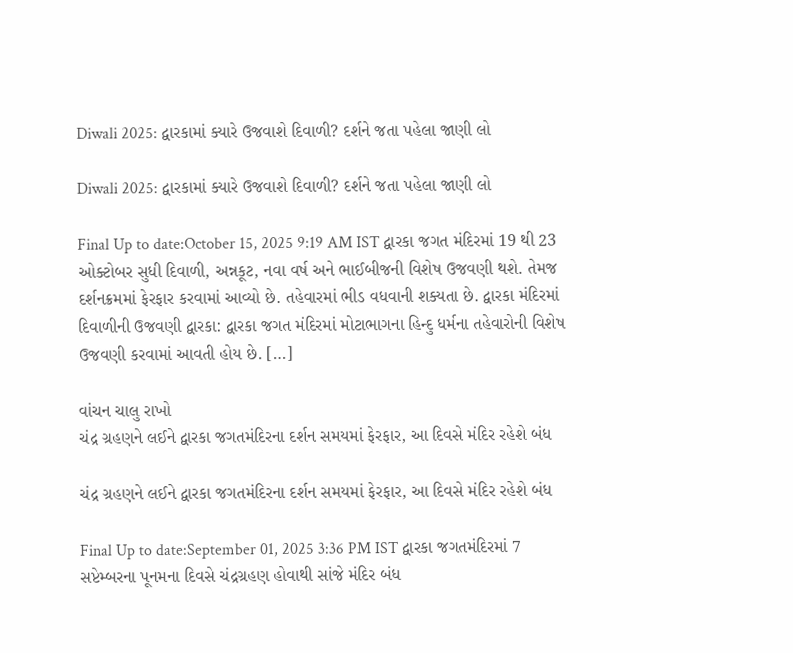Diwali 2025: દ્વારકામાં ક્યારે ઉજવાશે દિવાળી? દર્શને જતા પહેલા જાણી લો

Diwali 2025: દ્વારકામાં ક્યારે ઉજવાશે દિવાળી? દર્શને જતા પહેલા જાણી લો

Final Up to date:October 15, 2025 9:19 AM IST દ્વારકા જગત મંદિરમાં 19 થી 23 ઓક્ટોબર સુધી દિવાળી, અન્નકૂટ, નવા વર્ષ અને ભાઈબીજની વિશેષ ઉજવણી થશે. તેમજ દર્શનક્રમમાં ફેરફાર કરવામાં આવ્યો છે. તહેવારમાં ભીડ વધવાની શક્યતા છે. દ્વારકા મંદિરમાં દિવાળીની ઉજવણી દ્વારકા: દ્વારકા જગત મંદિરમાં મોટાભાગના હિન્દુ ધર્મના તહેવારોની વિશેષ ઉજવણી કરવામાં આવતી હોય છે. […]

વાંચન ચાલુ રાખો
ચંદ્ર ગ્રહણને લઈને દ્વારકા જગતમંદિરના દર્શન સમયમાં ફેરફાર, આ દિવસે મંદિર રહેશે બંધ

ચંદ્ર ગ્રહણને લઈને દ્વારકા જગતમંદિરના દર્શન સમયમાં ફેરફાર, આ દિવસે મંદિર રહેશે બંધ

Final Up to date:September 01, 2025 3:36 PM IST દ્વારકા જગતમંદિરમાં 7 સપ્ટેમ્બરના પૂનમના દિવસે ચંદ્રગ્રહણ હોવાથી સાંજે મંદિર બંધ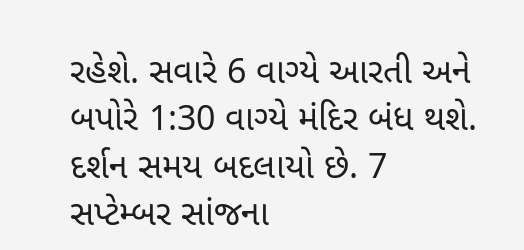રહેશે. સવારે 6 વાગ્યે આરતી અને બપોરે 1:30 વાગ્યે મંદિર બંધ થશે. દર્શન સમય બદલાયો છે. 7 સપ્ટેમ્બર સાંજના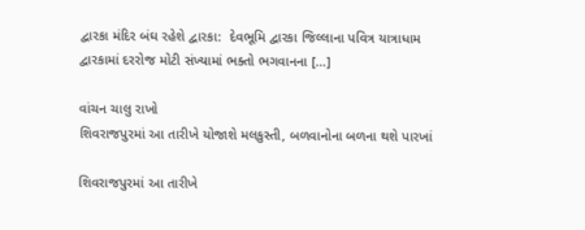દ્વારકા મંદિર બંઘ રહેશે દ્વારકા:  દેવભૂમિ દ્વારકા જિલ્લાના પવિત્ર યાત્રાધામ દ્વારકામાં દરરોજ મોટી સંખ્યામાં ભક્તો ભગવાનના […]

વાંચન ચાલુ રાખો
શિવરાજપુરમાં આ તારીખે યોજાશે મલકુસ્તી, બળવાનોના બળના થશે પારખાં

શિવરાજપુરમાં આ તારીખે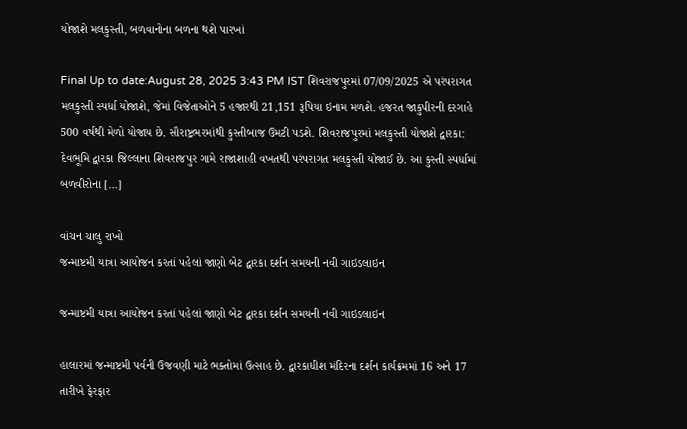યોજાશે મલકુસ્તી, બળવાનોના બળના થશે પારખાં

Final Up to date:August 28, 2025 3:43 PM IST શિવરાજપુરમાં 07/09/2025 એ પરંપરાગત મલકુસ્તી સ્પર્ધા યોજાશે, જેમાં વિજેતાઓને 5 હજારથી 21,151 રૂપિયા ઇનામ મળશે. હજરત જાકુપીરની દરગાહે 500 વર્ષથી મેળો યોજાય છે. સૌરાષ્ટ્રભરમાંથી કુસ્તીબાજ ઉમટી પડશે. શિવરાજપુરમાં મલકુસ્તી યોજાશે દ્વારકા: દેવભૂમિ દ્વારકા જિલ્લાના શિવરાજપુર ગામે રાજાશાહી વખતથી પરંપરાગત મલકુસ્તી યોજાઈ છે. આ કુસ્તી સ્પર્ધામાં બળવીરોના […]

વાંચન ચાલુ રાખો
જન્માષ્ટમી યાત્રા આયોજન કરતાં પહેલાં જાણો બેટ દ્વારકા દર્શન સમયની નવી ગાઇડલાઇન

જન્માષ્ટમી યાત્રા આયોજન કરતાં પહેલાં જાણો બેટ દ્વારકા દર્શન સમયની નવી ગાઇડલાઇન

હાલારમાં જન્માષ્ટમી પર્વની ઉજવણી માટે ભક્તોમાં ઉત્સાહ છે. દ્વારકાધીશ મંદિરના દર્શન કાર્યક્રમમાં 16 અને 17 તારીખે ફેરફાર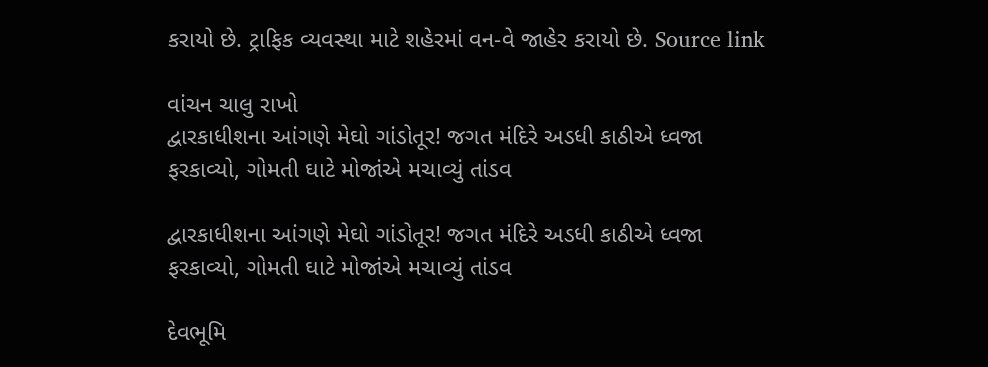કરાયો છે. ટ્રાફિક વ્યવસ્થા માટે શહેરમાં વન-વે જાહેર કરાયો છે. Source link

વાંચન ચાલુ રાખો
દ્વારકાધીશના આંગણે મેઘો ગાંડોતૂર! જગત મંદિરે અડધી કાઠીએ ધ્વજા ફરકાવ્યો, ગોમતી ઘાટે મોજાંએ મચાવ્યું તાંડવ

દ્વારકાધીશના આંગણે મેઘો ગાંડોતૂર! જગત મંદિરે અડધી કાઠીએ ધ્વજા ફરકાવ્યો, ગોમતી ઘાટે મોજાંએ મચાવ્યું તાંડવ

દેવભૂમિ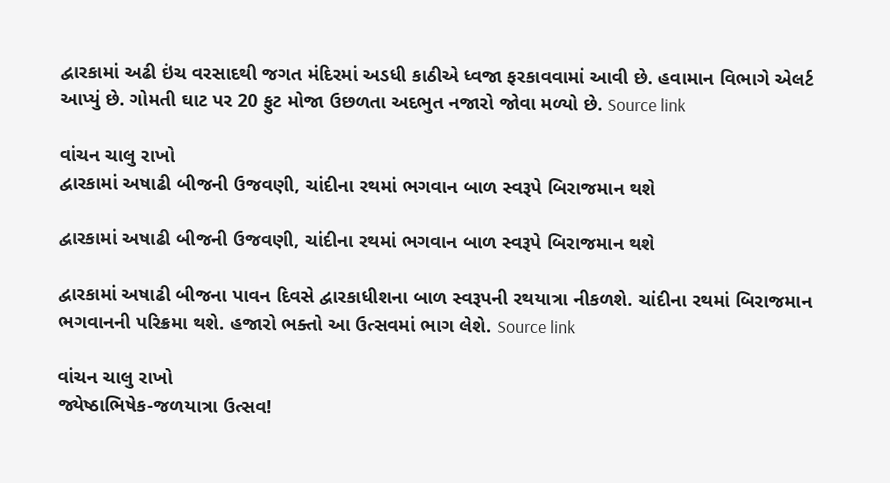દ્વારકામાં અઢી ઇંચ વરસાદથી જગત મંદિરમાં અડધી કાઠીએ ધ્વજા ફરકાવવામાં આવી છે. હવામાન વિભાગે એલર્ટ આપ્યું છે. ગોમતી ઘાટ પર 20 ફુટ મોજા ઉછળતા અદભુત નજારો જોવા મળ્યો છે. Source link

વાંચન ચાલુ રાખો
દ્વારકામાં અષાઢી બીજની ઉજવણી, ચાંદીના રથમાં ભગવાન બાળ સ્વરૂપે બિરાજમાન થશે

દ્વારકામાં અષાઢી બીજની ઉજવણી, ચાંદીના રથમાં ભગવાન બાળ સ્વરૂપે બિરાજમાન થશે

દ્વારકામાં અષાઢી બીજના પાવન દિવસે દ્વારકાધીશના બાળ સ્વરૂપની રથયાત્રા નીકળશે. ચાંદીના રથમાં બિરાજમાન ભગવાનની પરિક્રમા થશે. હજારો ભક્તો આ ઉત્સવમાં ભાગ લેશે. Source link

વાંચન ચાલુ રાખો
જ્યેષ્ઠાભિષેક-જળયાત્રા ઉત્સવ!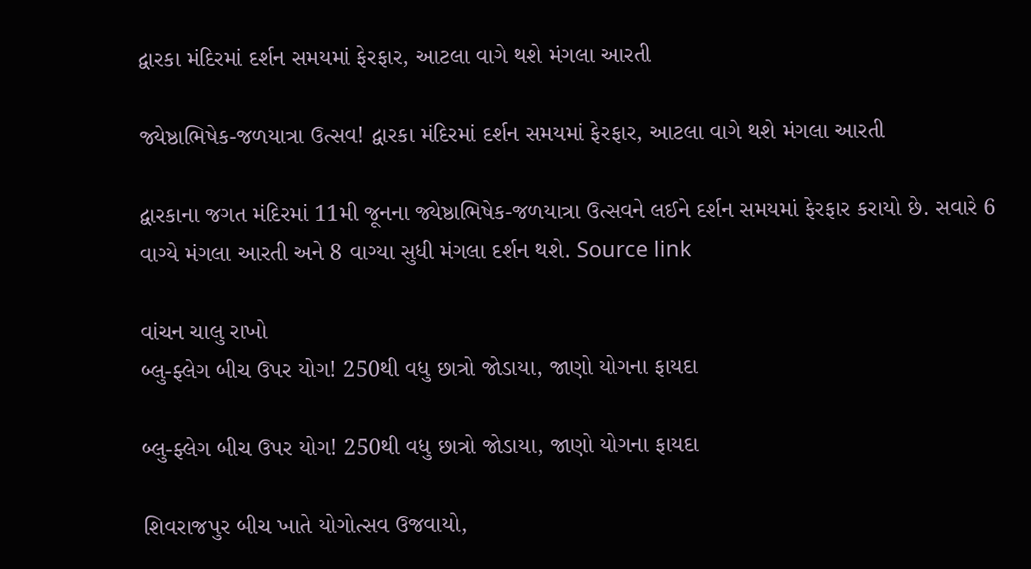દ્વારકા મંદિરમાં દર્શન સમયમાં ફેરફાર, આટલા વાગે થશે મંગલા આરતી

જ્યેષ્ઠાભિષેક-જળયાત્રા ઉત્સવ! દ્વારકા મંદિરમાં દર્શન સમયમાં ફેરફાર, આટલા વાગે થશે મંગલા આરતી

દ્વારકાના જગત મંદિરમાં 11મી જૂનના જ્યેષ્ઠાભિષેક-જળયાત્રા ઉત્સવને લઈને દર્શન સમયમાં ફેરફાર કરાયો છે. સવારે 6 વાગ્યે મંગલા આરતી અને 8 વાગ્યા સુધી મંગલા દર્શન થશે. Source link

વાંચન ચાલુ રાખો
બ્લુ-ફ્લેગ બીચ ઉપર યોગ! 250થી વધુ છાત્રો જોડાયા, જાણો યોગના ફાયદા

બ્લુ-ફ્લેગ બીચ ઉપર યોગ! 250થી વધુ છાત્રો જોડાયા, જાણો યોગના ફાયદા

શિવરાજપુર બીચ ખાતે યોગોત્સવ ઉજવાયો,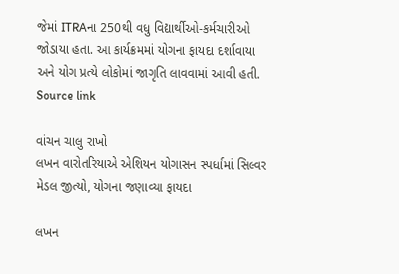જેમાં ITRAના 250થી વધુ વિદ્યાર્થીઓ-કર્મચારીઓ જોડાયા હતા. આ કાર્યક્રમમાં યોગના ફાયદા દર્શાવાયા અને યોગ પ્રત્યે લોકોમાં જાગૃતિ લાવવામાં આવી હતી. Source link

વાંચન ચાલુ રાખો
લખન વારોતરિયાએ એશિયન યોગાસન સ્પર્ધામાં સિલ્વર મેડલ જીત્યો, યોગના જણાવ્યા ફાયદા

લખન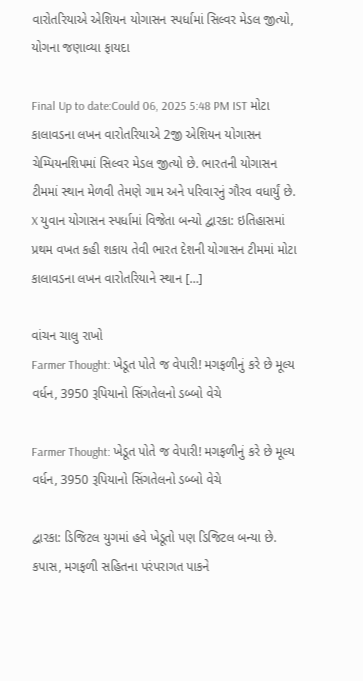વારોતરિયાએ એશિયન યોગાસન સ્પર્ધામાં સિલ્વર મેડલ જીત્યો, યોગના જણાવ્યા ફાયદા

Final Up to date:Could 06, 2025 5:48 PM IST મોટા કાલાવડના લખન વારોતરિયાએ 2જી એશિયન યોગાસન ચેમ્પિયનશિપમાં સિલ્વર મેડલ જીત્યો છે. ભારતની યોગાસન ટીમમાં સ્થાન મેળવી તેમણે ગામ અને પરિવારનું ગૌરવ વધાર્યું છે. X યુવાન યોગાસન સ્પર્ધામાં વિજેતા બન્યો દ્વારકા: ઇતિહાસમાં પ્રથમ વખત કહી શકાય તેવી ભારત દેશની યોગાસન ટીમમાં મોટા કાલાવડના લખન વારોતરિયાને સ્થાન […]

વાંચન ચાલુ રાખો
Farmer Thought: ખેડૂત પોતે જ વેપારી! મગફળીનું કરે છે મૂલ્ય વર્ધન, 3950 રૂપિયાનો સિંગતેલનો ડબ્બો વેચે

Farmer Thought: ખેડૂત પોતે જ વેપારી! મગફળીનું કરે છે મૂલ્ય વર્ધન, 3950 રૂપિયાનો સિંગતેલનો ડબ્બો વેચે

દ્વારકા: ડિજિટલ યુગમાં હવે ખેડૂતો પણ ડિજિટલ બન્યા છે. કપાસ, મગફળી સહિતના પરંપરાગત પાકને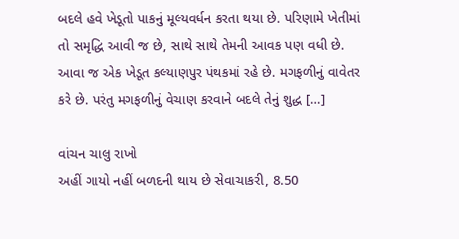બદલે હવે ખેડૂતો પાકનું મૂલ્યવર્ધન કરતા થયા છે. પરિણામે ખેતીમાં તો સમૃદ્ધિ આવી જ છે, સાથે સાથે તેમની આવક પણ વધી છે. આવા જ એક ખેડૂત કલ્યાણપુર પંથકમાં રહે છે. મગફળીનું વાવેતર કરે છે. પરંતુ મગફળીનું વેચાણ કરવાને બદલે તેનું શુદ્ધ […]

વાંચન ચાલુ રાખો
અહીં ગાયો નહીં બળદની થાય છે સેવાચાકરી, 8.50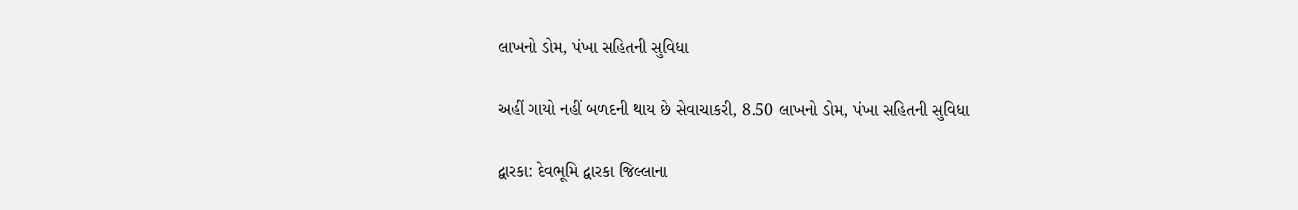લાખનો ડોમ, પંખા સહિતની સુવિધા

અહીં ગાયો નહીં બળદની થાય છે સેવાચાકરી, 8.50 લાખનો ડોમ, પંખા સહિતની સુવિધા

દ્વારકા: દેવભૂમિ દ્વારકા જિલ્લાના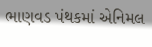ભાણવડ પંથકમાં એનિમલ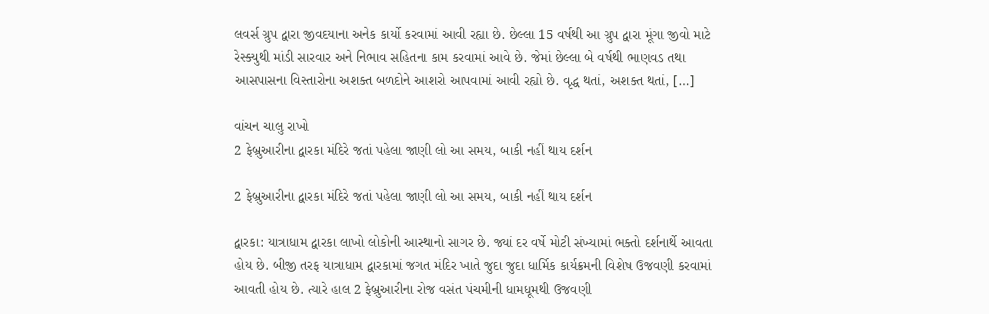લવર્સ ગ્રુપ દ્વારા જીવદયાના અનેક કાર્યો કરવામાં આવી રહ્યા છે. છેલ્લા 15 વર્ષથી આ ગ્રુપ દ્વારા મૂંગા જીવો માટે રેસ્ક્યુથી માંડી સારવાર અને નિભાવ સહિતના કામ કરવામાં આવે છે. જેમાં છેલ્લા બે વર્ષથી ભાણવડ તથા આસપાસના વિસ્તારોના અશક્ત બળદોને આશરો આપવામાં આવી રહ્યો છે. વૃદ્ધ થતાં, અશક્ત થતાં, […]

વાંચન ચાલુ રાખો
2 ફેબ્રુઆરીના દ્વારકા મંદિરે જતાં પહેલા જાણી લો આ સમય, બાકી નહીં થાય દર્શન

2 ફેબ્રુઆરીના દ્વારકા મંદિરે જતાં પહેલા જાણી લો આ સમય, બાકી નહીં થાય દર્શન

દ્વારકા: યાત્રાધામ દ્વારકા લાખો લોકોની આસ્થાનો સાગર છે. જ્યાં દર વર્ષે મોટી સંખ્યામાં ભક્તો દર્શનાર્થે આવતા હોય છે. બીજી તરફ યાત્રાધામ દ્વારકામાં જગત મંદિર ખાતે જુદા જુદા ધાર્મિક કાર્યક્રમની વિશેષ ઉજવણી કરવામાં આવતી હોય છે. ત્યારે હાલ 2 ફેબ્રુઆરીના રોજ વસંત પંચમીની ધામધૂમથી ઉજવણી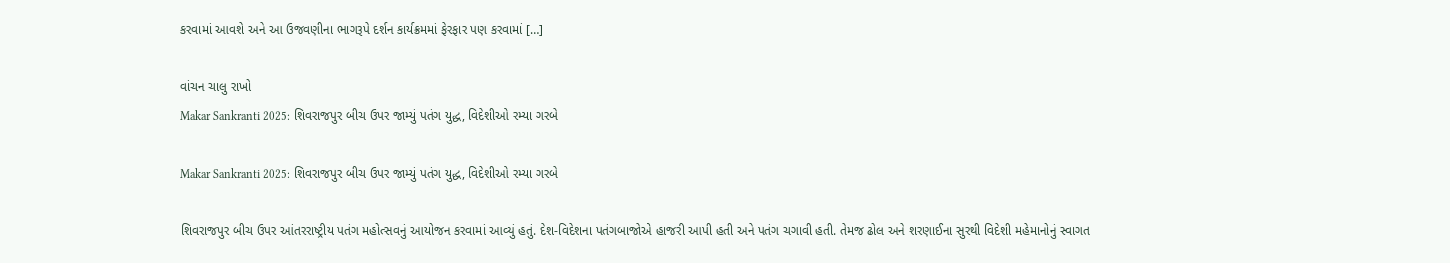કરવામાં આવશે અને આ ઉજવણીના ભાગરૂપે દર્શન કાર્યક્રમમાં ફેરફાર પણ કરવામાં […]

વાંચન ચાલુ રાખો
Makar Sankranti 2025: શિવરાજપુર બીચ ઉપર જામ્યું પતંગ યુદ્ધ, વિદેશીઓ રમ્યા ગરબે

Makar Sankranti 2025: શિવરાજપુર બીચ ઉપર જામ્યું પતંગ યુદ્ધ, વિદેશીઓ રમ્યા ગરબે

શિવરાજપુર બીચ ઉપર આંતરરાષ્ટ્રીય પતંગ મહોત્સવનું આયોજન કરવામાં આવ્યું હતું. દેશ-વિદેશના પતંગબાજોએ હાજરી આપી હતી અને પતંગ ચગાવી હતી. તેમજ ઢોલ અને શરણાઈના સુરથી વિદેશી મહેમાનોનું સ્વાગત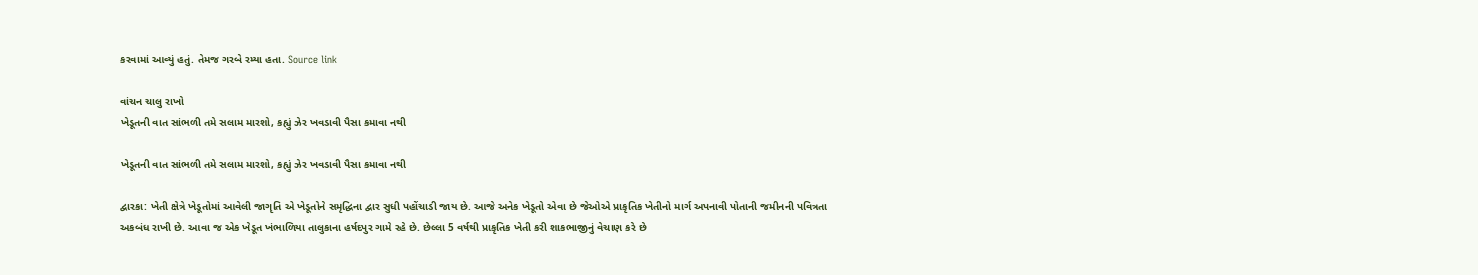કરવામાં આવ્યું હતું. તેમજ ગરબે રમ્યા હતા. Source link

વાંચન ચાલુ રાખો
ખેડૂતની વાત સાંભળી તમે સલામ મારશો, કહ્યું ઝેર ખવડાવી પૈસા કમાવા નથી

ખેડૂતની વાત સાંભળી તમે સલામ મારશો, કહ્યું ઝેર ખવડાવી પૈસા કમાવા નથી

દ્વારકા: ખેતી ક્ષેત્રે ખેડૂતોમાં આવેલી જાગૃતિ એ ખેડૂતોને સમૃદ્ધિના દ્વાર સુધી પહોંચાડી જાય છે. આજે અનેક ખેડૂતો એવા છે જેઓએ પ્રાકૃતિક ખેતીનો માર્ગ અપનાવી પોતાની જમીનની પવિત્રતા અકબંધ રાખી છે. આવા જ એક ખેડૂત ખંભાળિયા તાલુકાના હર્ષદપુર ગામે રહે છે. છેલ્લા 5 વર્ષથી પ્રાકૃતિક ખેતી કરી શાકભાજીનું વેચાણ કરે છે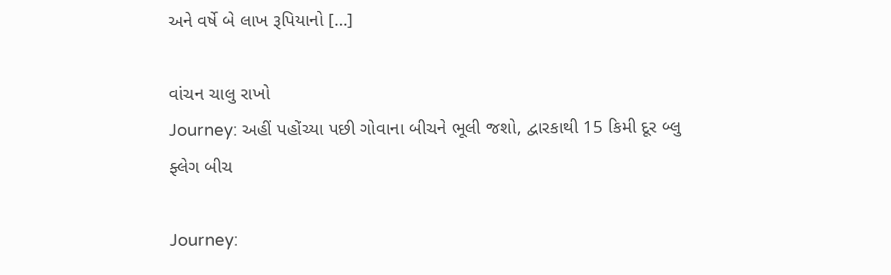અને વર્ષે બે લાખ રૂપિયાનો […]

વાંચન ચાલુ રાખો
Journey: અહીં પહોંચ્યા પછી ગોવાના બીચને ભૂલી જશો, દ્વારકાથી 15 કિમી દૂર બ્લુ ફ્લેગ બીચ

Journey: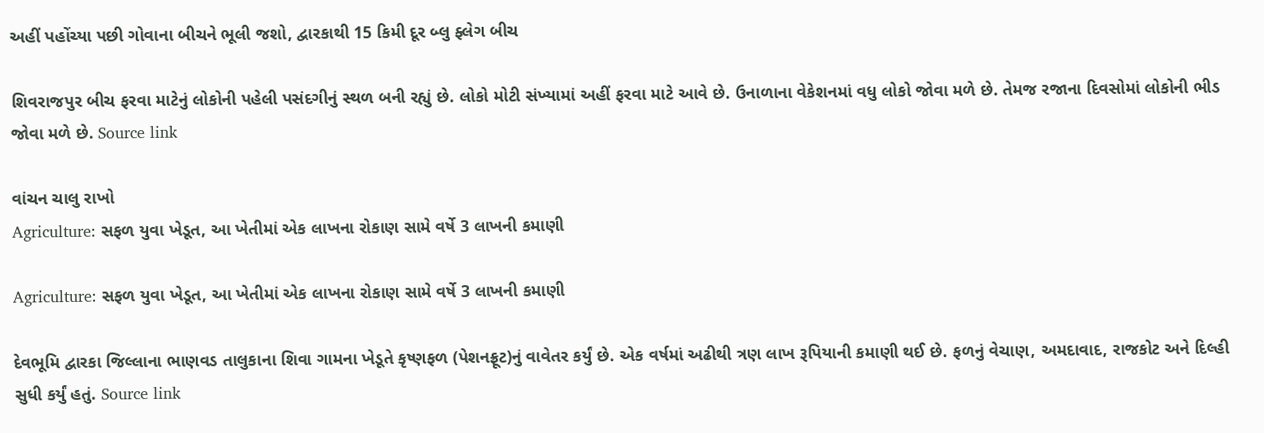અહીં પહોંચ્યા પછી ગોવાના બીચને ભૂલી જશો, દ્વારકાથી 15 કિમી દૂર બ્લુ ફ્લેગ બીચ

શિવરાજપુર બીચ ફરવા માટેનું લોકોની પહેલી પસંદગીનું સ્થળ બની રહ્યું છે. લોકો મોટી સંખ્યામાં અહીં ફરવા માટે આવે છે. ઉનાળાના વેકેશનમાં વધુ લોકો જોવા મળે છે. તેમજ રજાના દિવસોમાં લોકોની ભીડ જોવા મળે છે. Source link

વાંચન ચાલુ રાખો
Agriculture: સફળ યુવા ખેડૂત, આ ખેતીમાં એક લાખના રોકાણ સામે વર્ષે 3 લાખની કમાણી

Agriculture: સફળ યુવા ખેડૂત, આ ખેતીમાં એક લાખના રોકાણ સામે વર્ષે 3 લાખની કમાણી

દેવભૂમિ દ્વારકા જિલ્લાના ભાણવડ તાલુકાના શિવા ગામના ખેડૂતે કૃષ્ણફળ (પેશનફ્રૂટ)નું વાવેતર કર્યું છે. એક વર્ષમાં અઢીથી ત્રણ લાખ રૂપિયાની કમાણી થઈ છે. ફળનું વેચાણ, અમદાવાદ, રાજકોટ અને દિલ્હી સુધી કર્યું હતું. Source link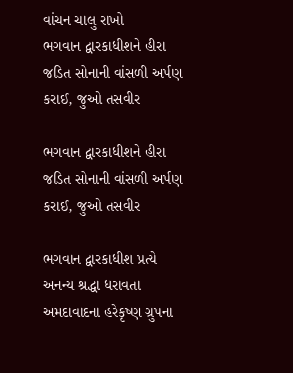વાંચન ચાલુ રાખો
ભગવાન દ્વારકાધીશને હીરા જડિત સોનાની વાંસળી અર્પણ કરાઈ, જુઓ તસવીર

ભગવાન દ્વારકાધીશને હીરા જડિત સોનાની વાંસળી અર્પણ કરાઈ, જુઓ તસવીર

ભગવાન દ્વારકાધીશ પ્રત્યે અનન્ય શ્રદ્ધા ધરાવતા અમદાવાદના હરેકૃષ્ણ ગ્રુપના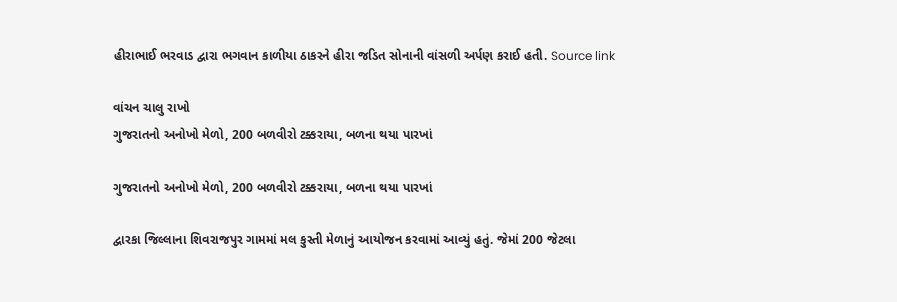હીરાભાઈ ભરવાડ દ્વારા ભગવાન કાળીયા ઠાકરને હીરા જડિત સોનાની વાંસળી અર્પણ કરાઈ હતી. Source link

વાંચન ચાલુ રાખો
ગુજરાતનો અનોખો મેળો, 200 બળવીરો ટક્કરાયા, બળના થયા પારખાં

ગુજરાતનો અનોખો મેળો, 200 બળવીરો ટક્કરાયા, બળના થયા પારખાં

દ્વારકા જિલ્લાના શિવરાજપુર ગામમાં મલ કુસ્તી મેળાનું આયોજન કરવામાં આવ્યું હતું. જેમાં 200 જેટલા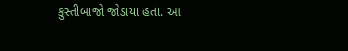કુસ્તીબાજો જોડાયા હતા. આ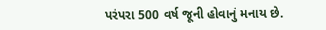પરંપરા 500 વર્ષ જૂની હોવાનું મનાય છે.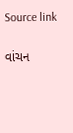Source link

વાંચન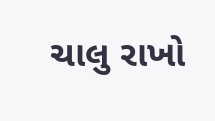ચાલુ રાખો